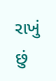રાખું છું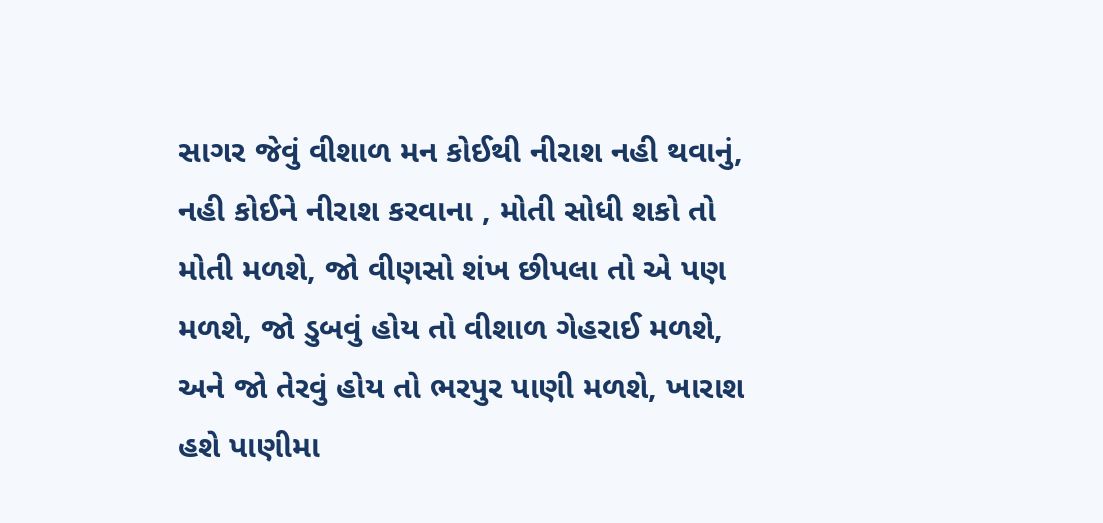સાગર જેવું વીશાળ મન કોઈથી નીરાશ નહી થવાનું, નહી કોઈને નીરાશ કરવાના , મોતી સોધી શકો તો મોતી મળશે, જો વીણસો શંખ છીપલા તો એ પણ મળશે, જો ડુબવું હોય તો વીશાળ ગેહરાઈ મળશે, અને જો તેરવું હોય તો ભરપુર પાણી મળશે, ખારાશ હશે પાણીમા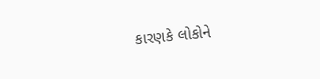કારણકે લોકોને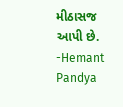મીઠાસજ આપી છે.
-Hemant Pandya